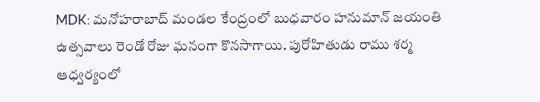MDK: మనోహరాబాద్ మండల కేంద్రంలో బుధవారం హనుమాన్ జయంతి ఉత్సవాలు రెండో రోజు ఘనంగా కొనసాగాయి. పురోహితుడు రాము శర్మ ఆధ్వర్యంలో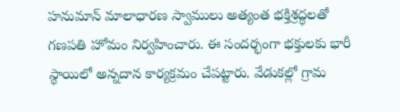హనుమాన్ మాలాధారణ స్వాములు అత్యంత భక్తిశ్రద్ధలతో గణపతి హోమం నిర్వహించారు. ఈ సందర్భంగా భక్తులకు భారీ స్థాయిలో అన్నదాన కార్యక్రమం చేపట్టారు. వేడుకల్లో గ్రామ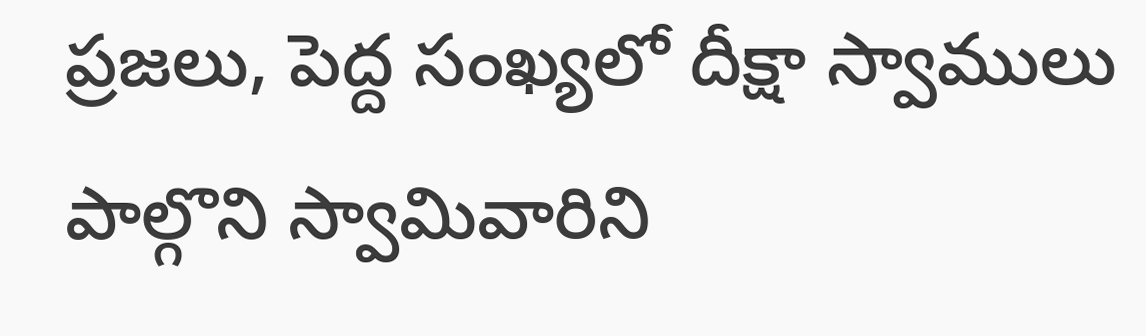ప్రజలు, పెద్ద సంఖ్యలో దీక్షా స్వాములు పాల్గొని స్వామివారిని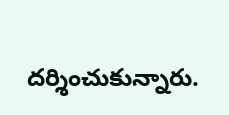దర్శించుకున్నారు.